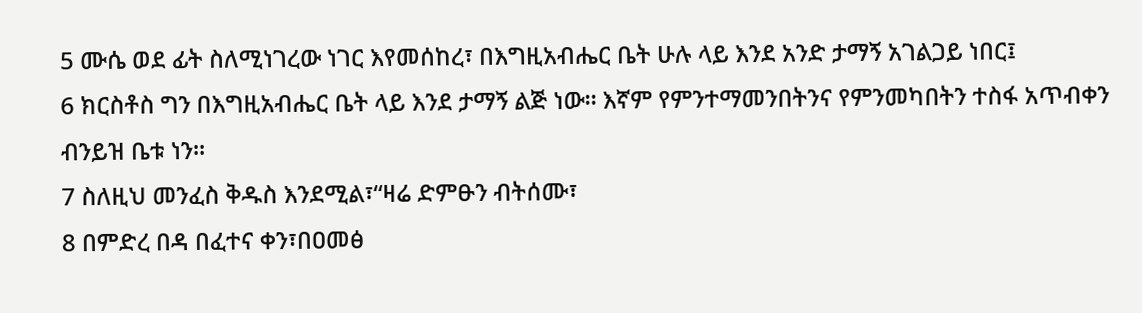5 ሙሴ ወደ ፊት ስለሚነገረው ነገር እየመሰከረ፣ በእግዚአብሔር ቤት ሁሉ ላይ እንደ አንድ ታማኝ አገልጋይ ነበር፤
6 ክርስቶስ ግን በእግዚአብሔር ቤት ላይ እንደ ታማኝ ልጅ ነው። እኛም የምንተማመንበትንና የምንመካበትን ተስፋ አጥብቀን ብንይዝ ቤቱ ነን።
7 ስለዚህ መንፈስ ቅዱስ እንደሚል፣“ዛሬ ድምፁን ብትሰሙ፣
8 በምድረ በዳ በፈተና ቀን፣በዐመፅ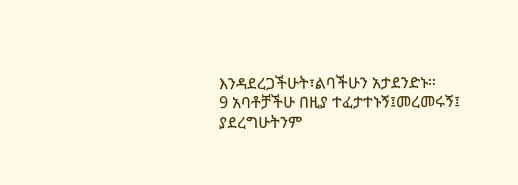እንዳደረጋችሁት፣ልባችሁን አታደንድኑ።
9 አባቶቻችሁ በዚያ ተፈታተኑኝ፤መረመሩኝ፤ ያደረግሁትንም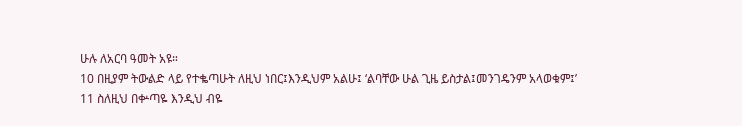ሁሉ ለአርባ ዓመት አዩ።
10 በዚያም ትውልድ ላይ የተቈጣሁት ለዚህ ነበር፤እንዲህም አልሁ፤ ‘ልባቸው ሁል ጊዜ ይስታል፤መንገዴንም አላወቁም፤’
11 ስለዚህ በቍጣዬ እንዲህ ብዬ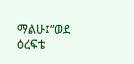ማልሁ፤“ወደ ዕረፍቴ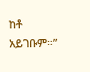ከቶ አይገቡም።”